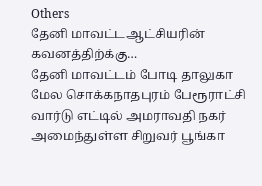Others
தேனி மாவட்டஆட்சியரின் கவனத்திற்க்கு…
தேனி மாவட்டம் போடி தாலுகா மேல சொக்கநாதபுரம் பேரூராட்சி வார்டு எட்டில் அமராவதி நகர் அமைந்துள்ள சிறுவர் பூங்கா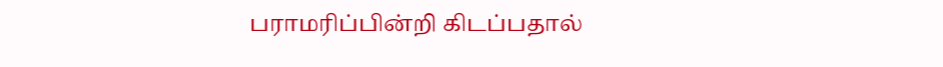பராமரிப்பின்றி கிடப்பதால்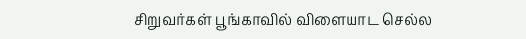சிறுவர்கள் பூங்காவில் விளையாட செல்ல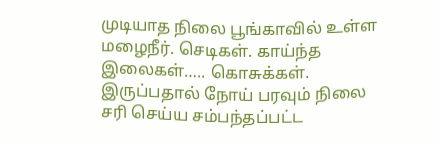முடியாத நிலை பூங்காவில் உள்ள மழைநீர். செடிகள். காய்ந்த இலைகள்….. கொசுக்கள். இருப்பதால் நோய் பரவும் நிலை சரி செய்ய சம்பந்தப்பட்ட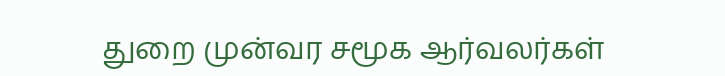துறை முன்வர சமூக ஆர்வலர்கள்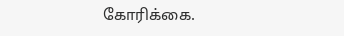கோரிக்கை.